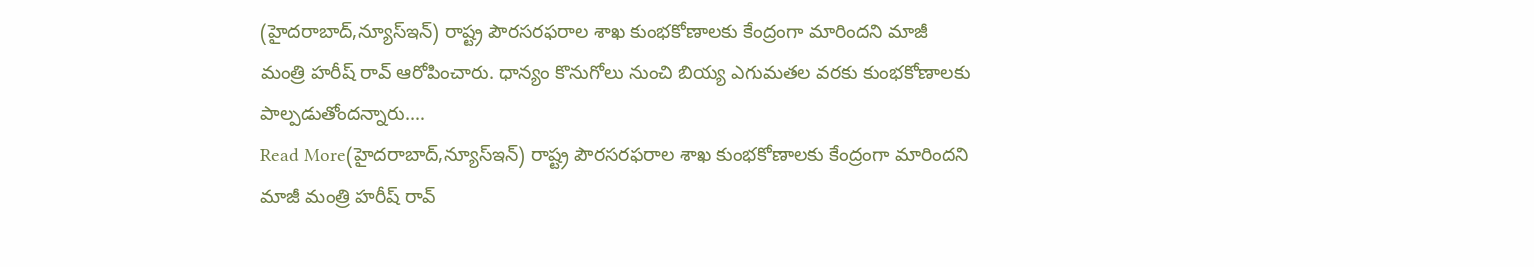(హైదరాబాద్,న్యూస్ఇన్) రాష్ట్ర పౌరసరఫరాల శాఖ కుంభకోణాలకు కేంద్రంగా మారిందని మాజీ మంత్రి హరీష్ రావ్ ఆరోపించారు. ధాన్యం కొనుగోలు నుంచి బియ్య ఎగుమతల వరకు కుంభకోణాలకు పాల్పడుతోందన్నారు.…
Read More(హైదరాబాద్,న్యూస్ఇన్) రాష్ట్ర పౌరసరఫరాల శాఖ కుంభకోణాలకు కేంద్రంగా మారిందని మాజీ మంత్రి హరీష్ రావ్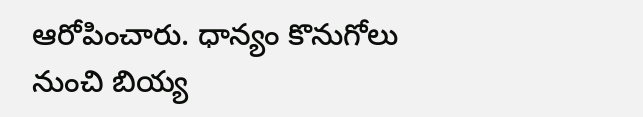ఆరోపించారు. ధాన్యం కొనుగోలు నుంచి బియ్య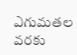ఎగుమతల వరకు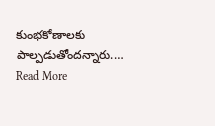కుంభకోణాలకు పాల్పడుతోందన్నారు.…
Read More